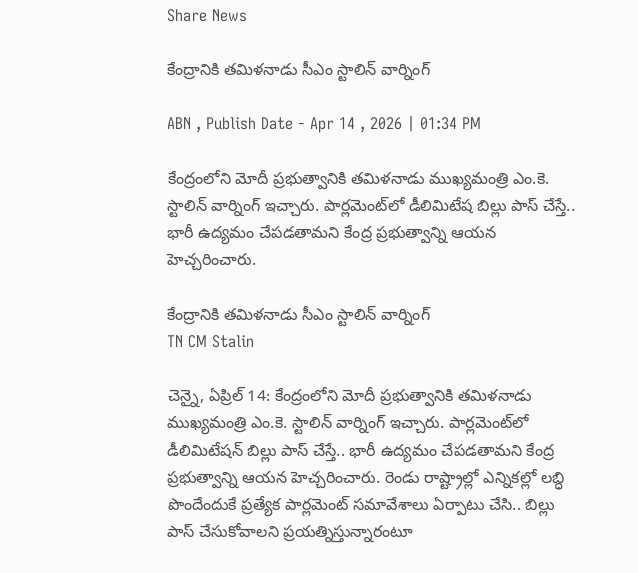Share News

కేంద్రానికి తమిళనాడు సీఎం స్టాలిన్ వార్నింగ్

ABN , Publish Date - Apr 14 , 2026 | 01:34 PM

కేంద్రంలోని మోదీ ప్రభుత్వానికి తమిళనాడు ముఖ్యమంత్రి ఎం.కె. స్టాలిన్ వార్నింగ్ ఇచ్చారు. పార్లమెంట్‌లో డీలిమిటేష బిల్లు పాస్ చేస్తే.. భారీ ఉద్యమం చేపడతామని కేంద్ర ప్రభుత్వాన్ని ఆయన హెచ్చరించారు.

కేంద్రానికి తమిళనాడు సీఎం స్టాలిన్ వార్నింగ్
TN CM Stalin

చెన్నై, ఏప్రిల్ 14: కేంద్రంలోని మోదీ ప్రభుత్వానికి తమిళనాడు ముఖ్యమంత్రి ఎం.కె. స్టాలిన్ వార్నింగ్ ఇచ్చారు. పార్లమెంట్‌లో డీలిమిటేషన్ బిల్లు పాస్ చేస్తే.. భారీ ఉద్యమం చేపడతామని కేంద్ర ప్రభుత్వాన్ని ఆయన హెచ్చరించారు. రెండు రాష్ట్రాల్లో ఎన్నికల్లో లబ్ధి పొందేందుకే ప్రత్యేక పార్లమెంట్ సమావేశాలు ఏర్పాటు చేసి.. బిల్లు పాస్ చేసుకోవాలని ప్రయత్నిస్తున్నారంటూ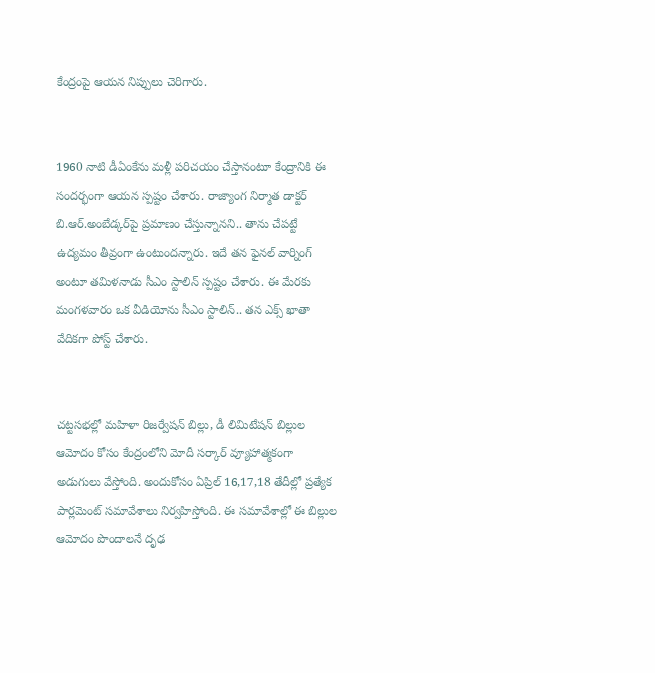కేంద్రంపై ఆయన నిప్పులు చెరిగారు.


1960 నాటి డీఏంకేను మళ్లీ పరిచయం చేస్తానంటూ కేంద్రానికి ఈ సందర్భంగా ఆయన స్పష్టం చేశారు. రాజ్యాంగ నిర్మాత డాక్టర్ బి.ఆర్.అంబేడ్కర్‌పై ప్రమాణం చేస్తున్నానని.. తాను చేపట్టే ఉద్యమం తీవ్రంగా ఉంటుందన్నారు. ఇదే తన ఫైనల్ వార్నింగ్ అంటూ తమిళనాడు సీఎం స్టాలిన్ స్పష్టం చేశారు. ఈ మేరకు మంగళవారం ఒక వీడియోను సీఎం స్టాలిన్.. తన ఎక్స్ ఖాతా వేదికగా పోస్ట్ చేశారు.


చట్టసభల్లో మహిళా రిజర్వేషన్ బిల్లు, డీ లిమిటేషన్ బిల్లుల ఆమోదం కోసం కేంద్రంలోని మోదీ సర్కార్ వ్యూహాత్మకంగా అడుగులు వేస్తోంది. అందుకోసం ఏప్రిల్ 16,17,18 తేదీల్లో ప్రత్యేక పార్లమెంట్ సమావేశాలు నిర్వహిస్తోంది. ఈ సమావేశాల్లో ఈ బిల్లుల ఆమోదం పొందాలనే దృఢ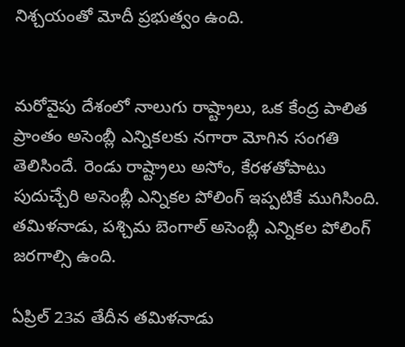నిశ్చయంతో మోదీ ప్రభుత్వం ఉంది.


మరోవైపు దేశంలో నాలుగు రాష్ట్రాలు, ఒక కేంద్ర పాలిత ప్రాంతం అసెంబ్లీ ఎన్నికలకు నగారా మోగిన సంగతి తెలిసిందే. రెండు రాష్ట్రాలు అసోం, కేరళతోపాటు పుదుచ్చేరి అసెంబ్లీ ఎన్నికల పోలింగ్ ఇప్పటికే ముగిసింది. తమిళనాడు, పశ్చిమ బెంగాల్ అసెంబ్లీ ఎన్నికల పోలింగ్ జరగాల్సి ఉంది.

ఏప్రిల్ 23వ తేదీన తమిళనాడు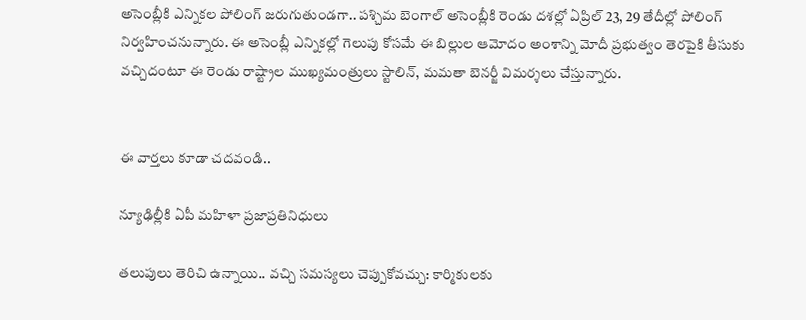అసెంబ్లీకి ఎన్నికల పోలింగ్ జరుగుతుండగా.. పశ్చిమ బెంగాల్‌ అసెంబ్లీకి రెండు దశల్లో ఏప్రిల్ 23, 29 తేదీల్లో పోలింగ్ నిర్వహించనున్నారు. ఈ అసెంబ్లీ ఎన్నికల్లో గెలుపు కోసమే ఈ బిల్లుల ఆమోదం అంశాన్ని మోదీ ప్రభుత్వం తెరపైకి తీసుకు వచ్చిదంటూ ఈ రెండు రాష్ట్రాల ముఖ్యమంత్రులు స్టాలిన్, మమతా బెనర్జీ విమర్శలు చేస్తున్నారు.


ఈ వార్తలు కూడా చదవండి..

న్యూఢిల్లీకి ఏపీ మహిళా ప్రజాప్రతినిధులు

తలుపులు తెరిచి ఉన్నాయి.. వచ్చి సమస్యలు చెప్పుకోవచ్చు: కార్మికులకు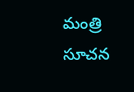మంత్రి సూచన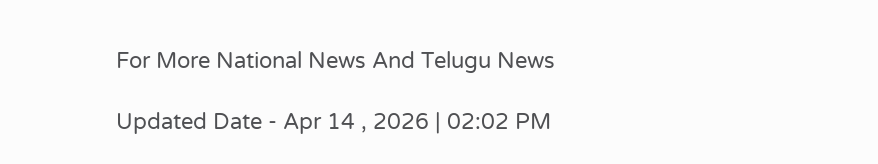For More National News And Telugu News

Updated Date - Apr 14 , 2026 | 02:02 PM